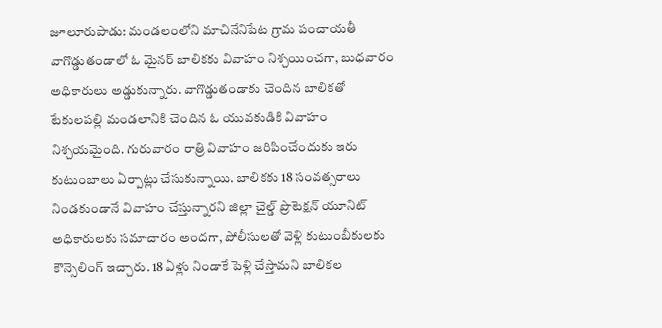జూలూరుపాడు: మండలంలోని మాచినేనిపేట గ్రామ పంచాయతీ వాగొడ్డుతండాలో ఓ మైనర్ బాలికకు వివాహం నిశ్చయించగా, బుధవారం అధికారులు అడ్డుకున్నారు. వాగొడ్డుతండాకు చెందిన బాలికతో టేకులపల్లి మండలానికి చెందిన ఓ యువకుడికి వివాహం నిశ్చయమైంది. గురువారం రాత్రి వివాహం జరిపించేందుకు ఇరు కుటుంబాలు ఏర్పాట్లు చేసుకున్నాయి. బాలికకు 18 సంవత్సరాలు నిండకుండానే వివాహం చేస్తున్నారని జిల్లా చైల్డ్ ప్రొటెక్షన్ యూనిట్ అధికారులకు సమాచారం అందగా, పోలీసులతో వెళ్లి కుటుంబీకులకు కౌన్సెలింగ్ ఇచ్చారు. 18 ఏళ్లు నిండాకే పెళ్లి చేస్తామని బాలికల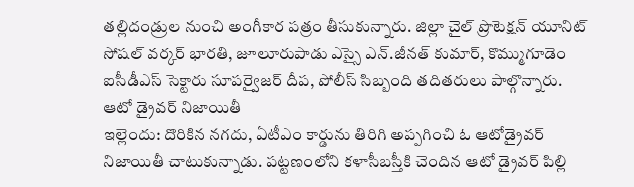తల్లిదండ్రుల నుంచి అంగీకార పత్రం తీసుకున్నారు. జిల్లా చైల్ ప్రొటెక్షన్ యూనిట్ సోషల్ వర్కర్ భారతి, జూలూరుపాడు ఎస్సై ఎన్.జీనత్ కుమార్, కొమ్ముగూడెం ఐసీడీఎస్ సెక్టారు సూపర్వైజర్ దీప, పోలీస్ సిబ్బంది తదితరులు పాల్గొన్నారు.
ఆటో డ్రైవర్ నిజాయితీ
ఇల్లెందు: దొరికిన నగదు, ఏటీఎం కార్డును తిరిగి అప్పగించి ఓ ఆటోడ్రైవర్ నిజాయితీ చాటుకున్నాడు. పట్టణంలోని కళాసీబస్తీకి చెందిన ఆటో డ్రైవర్ పిల్లి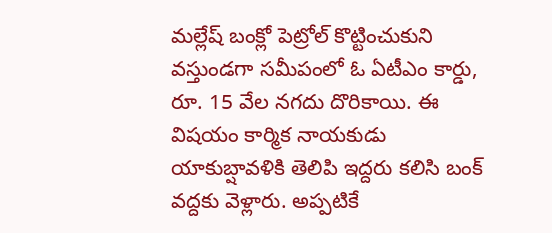మల్లేష్ బంక్లో పెట్రోల్ కొట్టించుకుని వస్తుండగా సమీపంలో ఓ ఏటీఎం కార్డు, రూ. 15 వేల నగదు దొరికాయి. ఈ విషయం కార్మిక నాయకుడు యాకుబ్షావళికి తెలిపి ఇద్దరు కలిసి బంక్ వద్దకు వెళ్లారు. అప్పటికే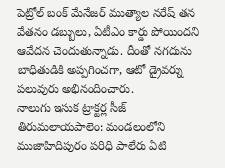పెట్రోల్ బంక్ మేనేజర్ ముత్యాల నరేష్ తన వేతనం డబ్బులు, ఏటీఎం కార్డు పోయిందని ఆవేదన చెందుతున్నాడు. దీంతో నగదును బాధితుడికి అప్పగించగా, ఆటో డ్రైవర్ను పలువురు అభినందించారు.
నాలుగు ఇసుక ట్రాక్టర్ల సీజ్
తిరుమలాయపాలెం: మండలంలోని ముజాహిదిపురం పరిధి పాలేరు ఏటి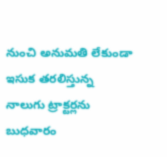నుంచి అనుమతి లేకుండా ఇసుక తరలిస్తున్న నాలుగు ట్రాక్టర్లను బుధవారం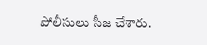పోలీసులు సీజ చేశారు.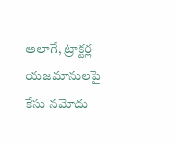అలాగే, ట్రాక్టర్ల యజమానులపై కేసు నమోదు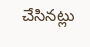చేసినట్లు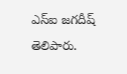ఎస్ఐ జగదీష్ తెలిపారు.